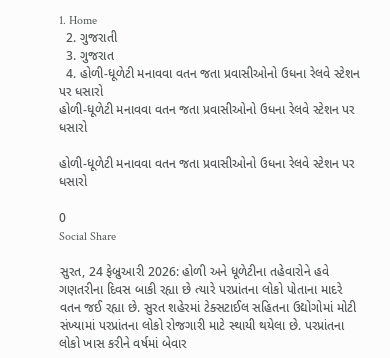1. Home
  2. ગુજરાતી
  3. ગુજરાત
  4. હોળી-ધૂળેટી મનાવવા વતન જતા પ્રવાસીઓનો ઉધના રેલવે સ્ટેશન પર ધસારો
હોળી-ધૂળેટી મનાવવા વતન જતા પ્રવાસીઓનો ઉધના રેલવે સ્ટેશન પર ધસારો

હોળી-ધૂળેટી મનાવવા વતન જતા પ્રવાસીઓનો ઉધના રેલવે સ્ટેશન પર ધસારો

0
Social Share

સુરત, 24 ફેબ્રુઆરી 2026: હોળી અને ધૂળેટીના તહેવારોને હવે ગણતરીના દિવસ બાકી રહ્યા છે ત્યારે પરપ્રાંતના લોકો પોતાના માદરે વતન જઈ રહ્યા છે. સુરત શહેરમાં ટેક્સટાઈલ સહિતના ઉદ્યોગોમાં મોટી સંખ્યામાં પરપ્રાંતના લોકો રોજગારી માટે સ્થાયી થયેલા છે. પરપ્રાંતના લોકો ખાસ કરીને વર્ષમાં બેવાર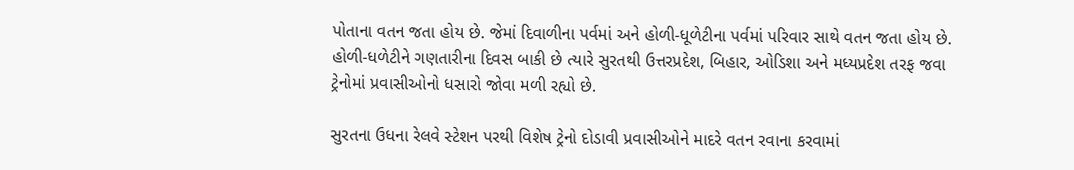પોતાના વતન જતા હોય છે. જેમાં દિવાળીના પર્વમાં અને હોળી-ધૂળેટીના પર્વમાં પરિવાર સાથે વતન જતા હોય છે. હોળી-ધળેટીને ગણતારીના દિવસ બાકી છે ત્યારે સુરતથી ઉત્તરપ્રદેશ, બિહાર, ઓડિશા અને મધ્યપ્રદેશ તરફ જવા ટ્રેનોમાં પ્રવાસીઓનો ધસારો જોવા મળી રહ્યો છે.

સુરતના ઉધના રેલવે સ્ટેશન પરથી વિશેષ ટ્રેનો દોડાવી પ્રવાસીઓને માદરે વતન રવાના કરવામાં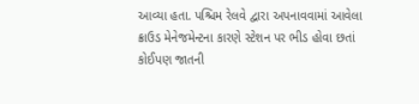આવ્યા હતા. પશ્ચિમ રેલવે દ્વારા અપનાવવામાં આવેલા ક્રાઉડ મેનેજમેન્ટના કારણે સ્ટેશન પર ભીડ હોવા છતાં કોઈપણ જાતની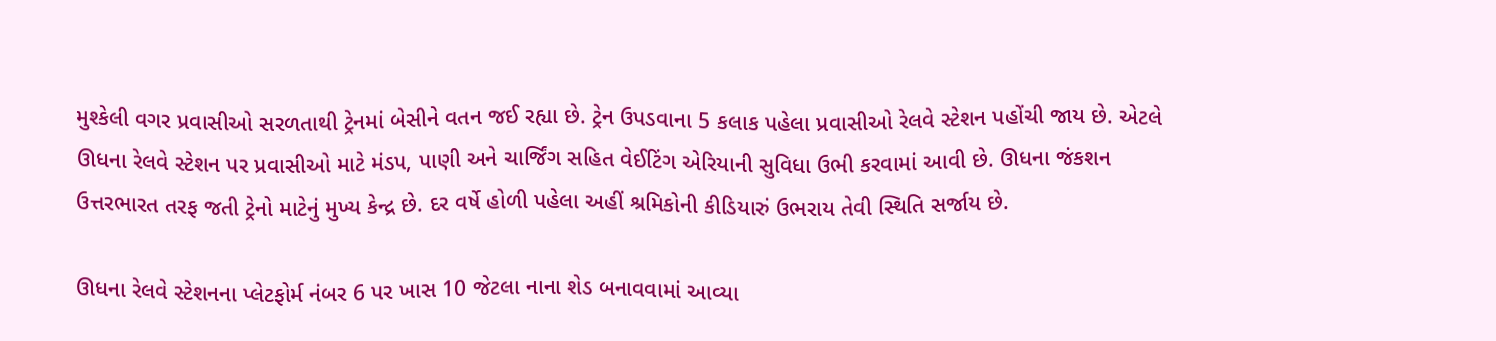મુશ્કેલી વગર પ્રવાસીઓ સરળતાથી ટ્રેનમાં બેસીને વતન જઈ રહ્યા છે. ટ્રેન ઉપડવાના 5 કલાક પહેલા પ્રવાસીઓ રેલવે સ્ટેશન પહોંચી જાય છે. એટલે ઊધના રેલવે સ્ટેશન પર પ્રવાસીઓ માટે મંડપ, પાણી અને ચાર્જિંગ સહિત વેઈટિંગ એરિયાની સુવિધા ઉભી કરવામાં આવી છે. ઊધના જંકશન ઉત્તરભારત તરફ જતી ટ્રેનો માટેનું મુખ્ય કેન્દ્ર છે. દર વર્ષે હોળી પહેલા અહીં શ્રમિકોની કીડિયારું ઉભરાય તેવી સ્થિતિ સર્જાય છે.

ઊધના રેલવે સ્ટેશનના પ્લેટફોર્મ નંબર 6 પર ખાસ 10 જેટલા નાના શેડ બનાવવામાં આવ્યા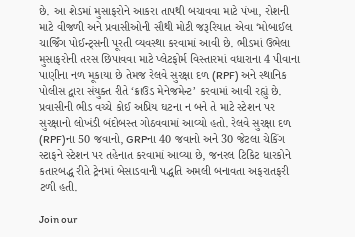છે. આ શેડમાં મુસાફરોને આકરા તાપથી બચાવવા માટે પંખા, રોશની માટે વીજળી અને પ્રવાસીઓની સૌથી મોટી જરૂરિયાત એવા ‘મોબાઈલ ચાર્જિંગ પોઈન્ટ્સની પૂરતી વ્યવસ્થા કરવામાં આવી છે. ભીડમાં ઉભેલા મુસાફરોની તરસ છિપાવવા માટે પ્લેટફોર્મ વિસ્તારમાં વધારાના 4 પીવાના પાણીના નળ મૂકાયા છે તેમજ રેલવે સુરક્ષા દળ (RPF) અને સ્થાનિક પોલીસ દ્વારા સંયુક્ત રીતે ‘ક્રાઉડ મેનેજમેન્ટ’ કરવામાં આવી રહ્યું છે. પ્રવાસીની ભીડ વચ્ચે કોઈ અપ્રિય ઘટના ન બને તે માટે સ્ટેશન પર સુરક્ષાનો લોખંડી બંદોબસ્ત ગોઠવવામાં આવ્યો હતો. રેલવે સુરક્ષા દળ (RPF)ના 50 જવાનો, GRPના 40 જવાનો અને 30 જેટલા ચેકિંગ સ્ટાફને સ્ટેશન પર તહેનાત કરવામાં આવ્યા છે, જનરલ ટિકિટ ધારકોને કતારબદ્ધ રીતે ટ્રેનમાં બેસાડવાની પદ્ધતિ અમલી બનાવતા અફરાતફરી ટળી હતી.

Join our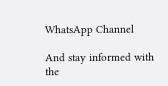WhatsApp Channel

And stay informed with the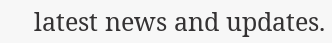latest news and updates.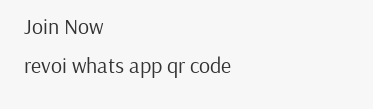Join Now
revoi whats app qr code